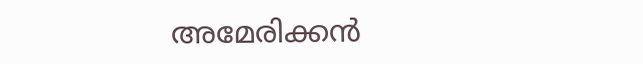അമേരിക്കന്‍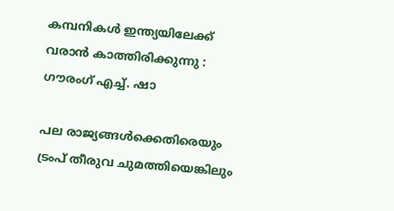കമ്പനികള്‍ ഇന്ത്യയിലേക്ക് വരാന്‍ കാത്തിരിക്കുന്നു : ഗൗരംഗ് എച്ച്. ഷാ

പല രാജ്യങ്ങള്‍ക്കെതിരെയും ട്രംപ് തീരുവ ചുമത്തിയെങ്കിലും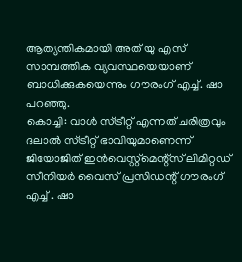ആത്യന്തികമായി അത് യു എസ് സാമ്പത്തിക വ്യവസ്ഥയെയാണ് ബാധിക്കുകയെന്നും ഗൗരംഗ് എച്ച്. ഷാ പറഞ്ഞു.
കൊച്ചി: വാള്‍ സ്ട്രീറ്റ് എന്നത് ചരിത്രവും ദലാല്‍ സ്ട്രീറ്റ് ഭാവിയുമാണെന്ന് ജിയോജിത് ഇന്‍വെസ്റ്റ്‌മെന്റ്‌സ് ലിമിറ്റഡ് സീനിയര്‍ വൈസ് പ്രസിഡന്റ് ഗൗരംഗ് എച്ച് . ഷാ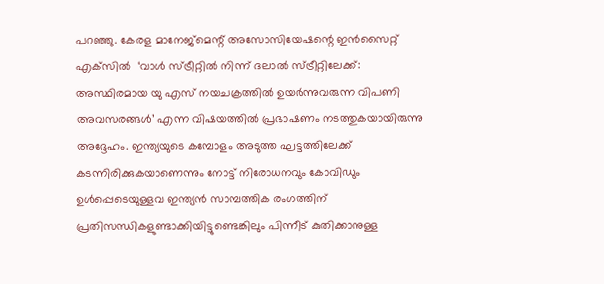പറഞ്ഞു. കേരള മാനേജ്‌മെന്റ് അസോസിയേഷന്റെ ഇന്‍സൈറ്റ് എക്‌സില്‍  ‘വാള്‍ സ്ട്രീറ്റില്‍ നിന്ന് ദലാല്‍ സ്ട്രീറ്റിലേക്ക്: അസ്ഥിരമായ യു എസ് നയചക്രത്തില്‍ ഉയര്‍ന്നുവരുന്ന വിപണി അവസരങ്ങള്‍’ എന്ന വിഷയത്തില്‍ പ്രഭാഷണം നടത്തുകയായിരുന്നു അദ്ദേഹം. ഇന്ത്യയുടെ കമ്പോളം അടുത്ത ഘട്ടത്തിലേക്ക് കടന്നിരിക്കുകയാണെന്നും നോട്ട് നിരോധനവും കോവിഡും ഉള്‍പ്പെടെയുള്ളവ ഇന്ത്യന്‍ സാമ്പത്തിക രംഗത്തിന് പ്രതിസന്ധികളുണ്ടാക്കിയിട്ടുണ്ടെങ്കിലും പിന്നീട് കുതിക്കാനുള്ള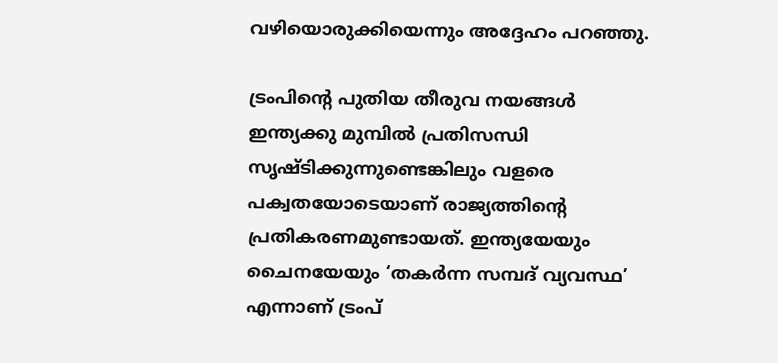വഴിയൊരുക്കിയെന്നും അദ്ദേഹം പറഞ്ഞു.

ട്രംപിന്റെ പുതിയ തീരുവ നയങ്ങള്‍ ഇന്ത്യക്കു മുമ്പില്‍ പ്രതിസന്ധി സൃഷ്ടിക്കുന്നുണ്ടെങ്കിലും വളരെ പക്വതയോടെയാണ് രാജ്യത്തിന്റെ പ്രതികരണമുണ്ടായത്. ഇന്ത്യയേയും ചൈനയേയും ‘തകര്‍ന്ന സമ്പദ് വ്യവസ്ഥ’ എന്നാണ് ട്രംപ്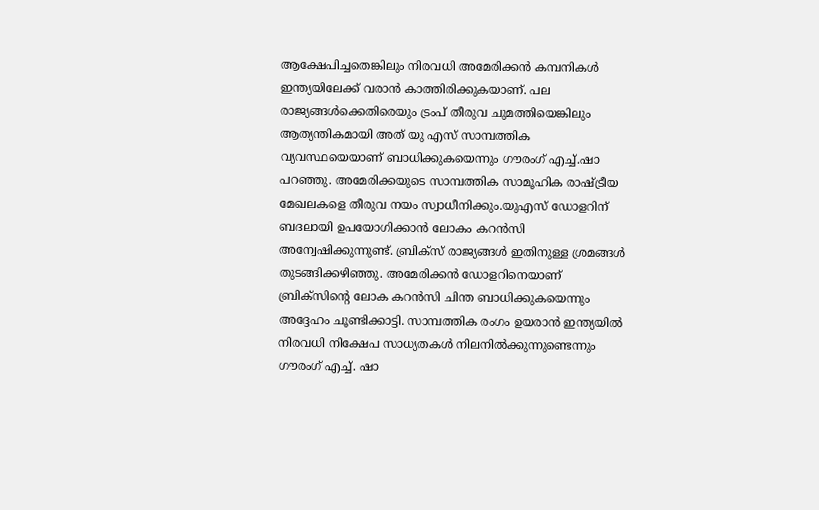ആക്ഷേപിച്ചതെങ്കിലും നിരവധി അമേരിക്കന്‍ കമ്പനികള്‍ ഇന്ത്യയിലേക്ക് വരാന്‍ കാത്തിരിക്കുകയാണ്. പല രാജ്യങ്ങള്‍ക്കെതിരെയും ട്രംപ് തീരുവ ചുമത്തിയെങ്കിലും ആത്യന്തികമായി അത് യു എസ് സാമ്പത്തിക വ്യവസ്ഥയെയാണ് ബാധിക്കുകയെന്നും ഗൗരംഗ് എച്ച്.ഷാ പറഞ്ഞു. അമേരിക്കയുടെ സാമ്പത്തിക സാമൂഹിക രാഷ്ട്രീയ മേഖലകളെ തീരുവ നയം സ്വാധീനിക്കും.യുഎസ് ഡോളറിന് ബദലായി ഉപയോഗിക്കാന്‍ ലോകം കറന്‍സി അന്വേഷിക്കുന്നുണ്ട്. ബ്രിക്‌സ് രാജ്യങ്ങള്‍ ഇതിനുള്ള ശ്രമങ്ങള്‍ തുടങ്ങിക്കഴിഞ്ഞു. അമേരിക്കന്‍ ഡോളറിനെയാണ് ബ്രിക്‌സിന്റെ ലോക കറന്‍സി ചിന്ത ബാധിക്കുകയെന്നും അദ്ദേഹം ചൂണ്ടിക്കാട്ടി. സാമ്പത്തിക രംഗം ഉയരാന്‍ ഇന്ത്യയില്‍ നിരവധി നിക്ഷേപ സാധ്യതകള്‍ നിലനില്‍ക്കുന്നുണ്ടെന്നും ഗൗരംഗ് എച്ച്. ഷാ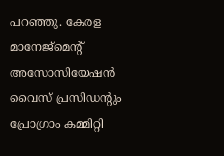പറഞ്ഞു. കേരള മാനേജ്‌മെന്റ് അസോസിയേഷന്‍ വൈസ് പ്രസിഡന്റും പ്രോഗ്രാം കമ്മിറ്റി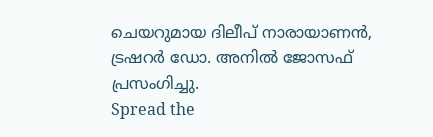ചെയറുമായ ദിലീപ് നാരായാണന്‍, ട്രഷറര്‍ ഡോ. അനില്‍ ജോസഫ് പ്രസംഗിച്ചു.
Spread the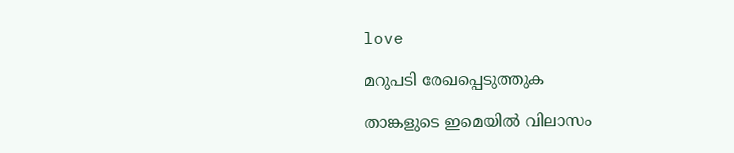love

മറുപടി രേഖപ്പെടുത്തുക

താങ്കളുടെ ഇമെയില്‍ വിലാസം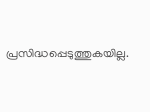പ്രസിദ്ധപ്പെടുത്തുകയില്ല.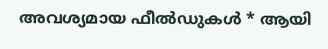അവശ്യമായ ഫീല്‍ഡുകള്‍ * ആയി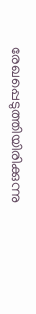രേഖപ്പെടുത്തിയിരിക്കുന്നു